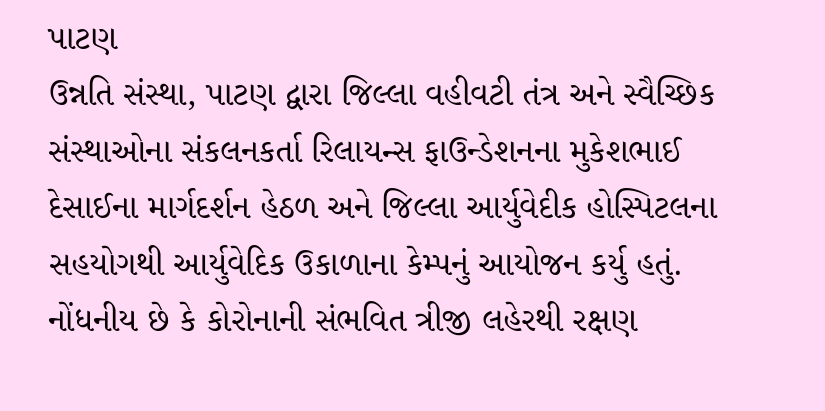પાટણ
ઉન્નતિ સંસ્થા, પાટણ દ્વારા જિલ્લા વહીવટી તંત્ર અને સ્વૈચ્છિક સંસ્થાઓના સંકલનકર્તા રિલાયન્સ ફાઉન્ડેશનના મુકેશભાઈ દેસાઈના માર્ગદર્શન હેઠળ અને જિલ્લા આર્યુવેદીક હોસ્પિટલના સહયોગથી આર્યુવેદિક ઉકાળાના કેમ્પનું આયોજન કર્યુ હતું. નોંધનીય છે કે કોરોનાની સંભવિત ત્રીજી લહેરથી રક્ષણ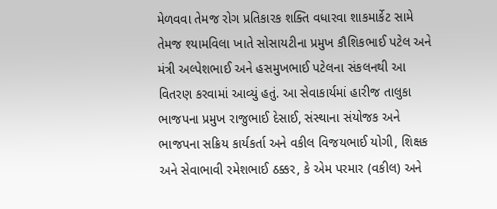મેળવવા તેમજ રોગ પ્રતિકારક શક્તિ વધારવા શાકમાર્કેટ સામે તેમજ શ્યામવિલા ખાતે સોસાયટીના પ્રમુખ કૌશિકભાઈ પટેલ અને મંત્રી અલ્પેશભાઈ અને હસમુખભાઈ પટેલના સંકલનથી આ વિતરણ કરવામાં આવ્યું હતું. આ સેવાકાર્યમાં હારીજ તાલુકા ભાજપના પ્રમુખ રાજુભાઈ દેસાઈ, સંસ્થાના સંયોજક અને ભાજપના સક્રિય કાર્યકર્તા અને વકીલ વિજયભાઈ યોગી, શિક્ષક અને સેવાભાવી રમેશભાઈ ઠક્કર, કે એમ પરમાર (વકીલ) અને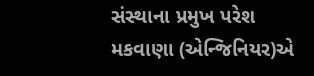સંસ્થાના પ્રમુખ પરેશ મકવાણા (એન્જિનિયર)એ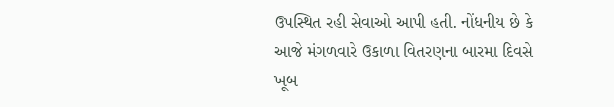ઉપસ્થિત રહી સેવાઓ આપી હતી. નોંધનીય છે કે આજે મંગળવારે ઉકાળા વિતરણના બારમા દિવસે ખૂબ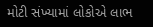મોટી સંખ્યામાં લોકોએ લાભ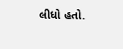લીધો હતો.